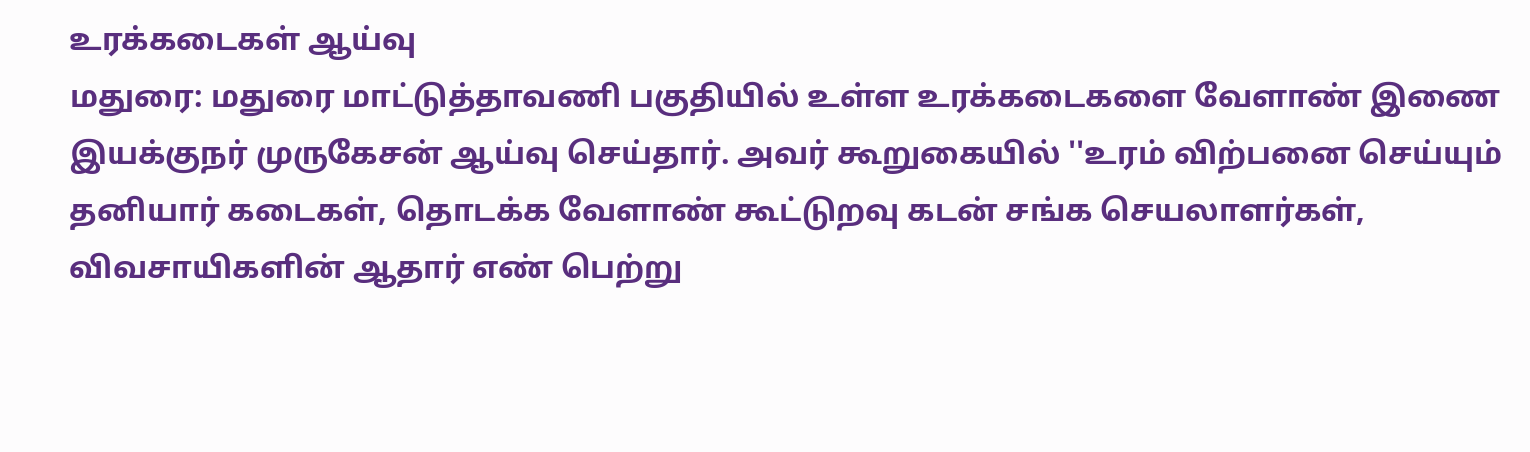உரக்கடைகள் ஆய்வு
மதுரை: மதுரை மாட்டுத்தாவணி பகுதியில் உள்ள உரக்கடைகளை வேளாண் இணை இயக்குநர் முருகேசன் ஆய்வு செய்தார். அவர் கூறுகையில் ''உரம் விற்பனை செய்யும் தனியார் கடைகள், தொடக்க வேளாண் கூட்டுறவு கடன் சங்க செயலாளர்கள், விவசாயிகளின் ஆதார் எண் பெற்று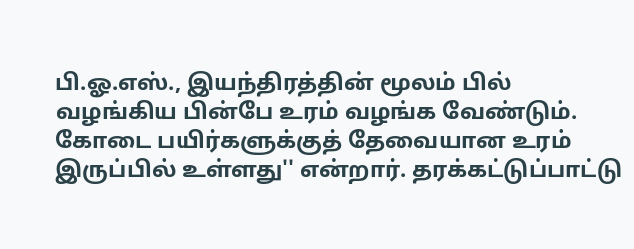பி.ஓ.எஸ்., இயந்திரத்தின் மூலம் பில் வழங்கிய பின்பே உரம் வழங்க வேண்டும். கோடை பயிர்களுக்குத் தேவையான உரம் இருப்பில் உள்ளது'' என்றார். தரக்கட்டுப்பாட்டு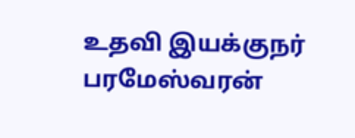உதவி இயக்குநர் பரமேஸ்வரன்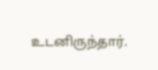உடனிருந்தார்.